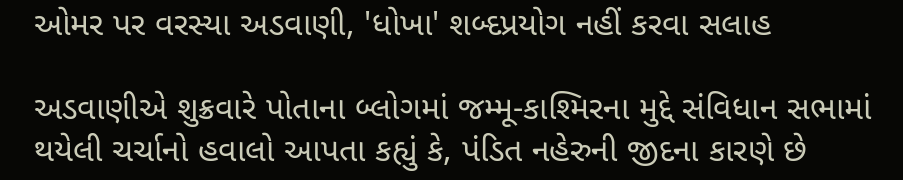ઓમર પર વરસ્યા અડવાણી, 'ધોખા' શબ્દપ્રયોગ નહીં કરવા સલાહ

અડવાણીએ શુક્રવારે પોતાના બ્લોગમાં જમ્મૂ-કાશ્મિરના મુદ્દે સંવિધાન સભામાં થયેલી ચર્ચાનો હવાલો આપતા કહ્યું કે, પંડિત નહેરુની જીદના કારણે છે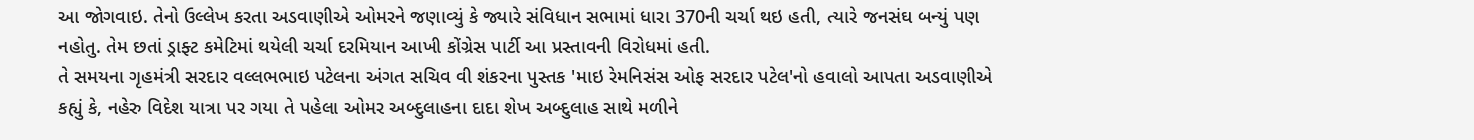આ જોગવાઇ. તેનો ઉલ્લેખ કરતા અડવાણીએ ઓમરને જણાવ્યું કે જ્યારે સંવિધાન સભામાં ધારા 370ની ચર્ચા થઇ હતી, ત્યારે જનસંઘ બન્યું પણ નહોતુ. તેમ છતાં ડ્રાફ્ટ કમેટિમાં થયેલી ચર્ચા દરમિયાન આખી કોંગ્રેસ પાર્ટી આ પ્રસ્તાવની વિરોધમાં હતી.
તે સમયના ગૃહમંત્રી સરદાર વલ્લભભાઇ પટેલના અંગત સચિવ વી શંકરના પુસ્તક 'માઇ રેમનિસંસ ઓફ સરદાર પટેલ'નો હવાલો આપતા અડવાણીએ કહ્યું કે, નહેરુ વિદેશ યાત્રા પર ગયા તે પહેલા ઓમર અબ્દુલાહના દાદા શેખ અબ્દુલાહ સાથે મળીને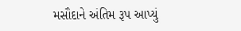મસૌદાને અંતિમ રૂપ આપ્યું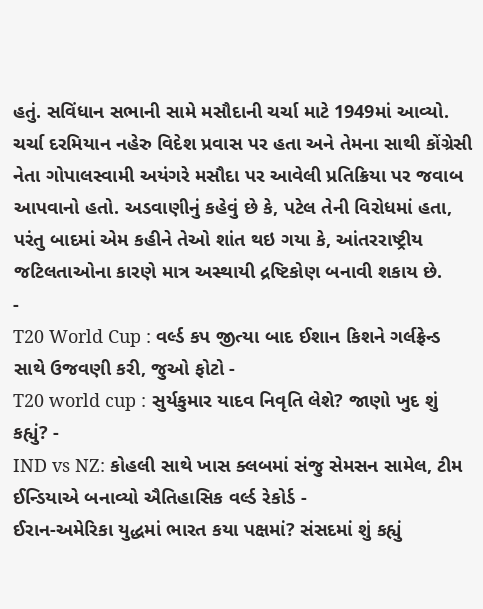હતું. સવિંધાન સભાની સામે મસૌદાની ચર્ચા માટે 1949માં આવ્યો. ચર્ચા દરમિયાન નહેરુ વિદેશ પ્રવાસ પર હતા અને તેમના સાથી કોંગ્રેસી નેતા ગોપાલસ્વામી અયંગરે મસૌદા પર આવેલી પ્રતિક્રિયા પર જવાબ આપવાનો હતો. અડવાણીનું કહેવું છે કે, પટેલ તેની વિરોધમાં હતા, પરંતુ બાદમાં એમ કહીને તેઓ શાંત થઇ ગયા કે, આંતરરાષ્ટ્રીય જટિલતાઓના કારણે માત્ર અસ્થાયી દ્રષ્ટિકોણ બનાવી શકાય છે.
-
T20 World Cup : વર્લ્ડ કપ જીત્યા બાદ ઈશાન કિશને ગર્લફ્રેન્ડ સાથે ઉજવણી કરી, જુઓ ફોટો -
T20 world cup : સુર્યકુમાર યાદવ નિવૃતિ લેશે? જાણો ખુદ શું કહ્યું? -
IND vs NZ: કોહલી સાથે ખાસ ક્લબમાં સંજુ સેમસન સામેલ, ટીમ ઈન્ડિયાએ બનાવ્યો ઐતિહાસિક વર્લ્ડ રેકોર્ડ -
ઈરાન-અમેરિકા યુદ્ધમાં ભારત કયા પક્ષમાં? સંસદમાં શું કહ્યું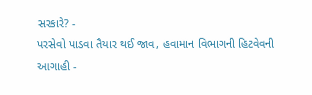સરકારે? -
પરસેવો પાડવા તૈયાર થઈ જાવ, હવામાન વિભાગની હિટવેવની આગાહી -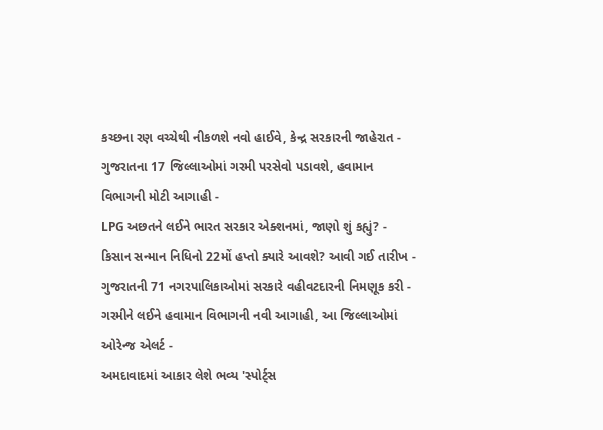કચ્છના રણ વચ્ચેથી નીકળશે નવો હાઈવે, કેન્દ્ર સરકારની જાહેરાત -
ગુજરાતના 17 જિલ્લાઓમાં ગરમી પરસેવો પડાવશે, હવામાન વિભાગની મોટી આગાહી -
LPG અછતને લઈને ભારત સરકાર એક્શનમાં, જાણો શું કહ્યું? -
કિસાન સન્માન નિધિનો 22મોં હપ્તો ક્યારે આવશે? આવી ગઈ તારીખ -
ગુજરાતની 71 નગરપાલિકાઓમાં સરકારે વહીવટદારની નિમણૂક કરી -
ગરમીને લઈને હવામાન વિભાગની નવી આગાહી, આ જિલ્લાઓમાં ઓરેન્જ એલર્ટ -
અમદાવાદમાં આકાર લેશે ભવ્ય 'સ્પોર્ટ્સ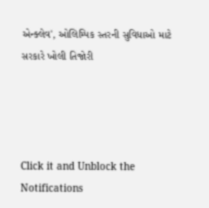એન્ક્લેવ', ઓલિમ્પિક સ્તરની સુવિધાઓ માટે સરકારે ખોલી તિજોરી




Click it and Unblock the Notifications